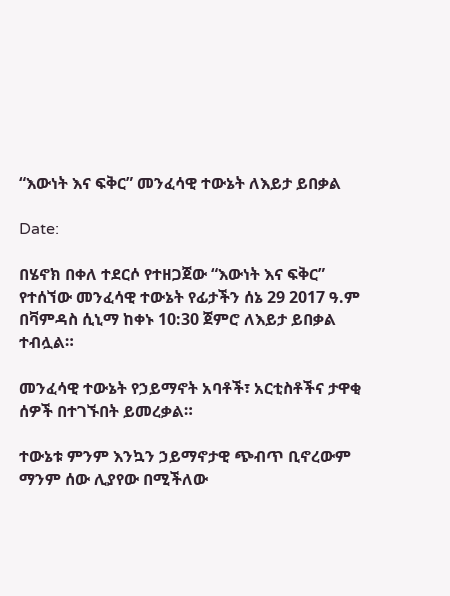“እውነት እና ፍቅር” መንፈሳዊ ተውኔት ለእይታ ይበቃል

Date:

በሄኖክ በቀለ ተደርሶ የተዘጋጀው “እውነት እና ፍቅር” የተሰኘው መንፈሳዊ ተውኔት የፊታችን ሰኔ 29 2017 ዓ.ም በቫምዳስ ሲኒማ ከቀኑ 10:30 ጀምሮ ለእይታ ይበቃል ተብሏል።

መንፈሳዊ ተውኔት የኃይማኖት አባቶች፣ አርቲስቶችና ታዋቂ ሰዎች በተገኙበት ይመረቃል።

ተውኔቱ ምንም እንኳን ኃይማኖታዊ ጭብጥ ቢኖረውም ማንም ሰው ሊያየው በሚችለው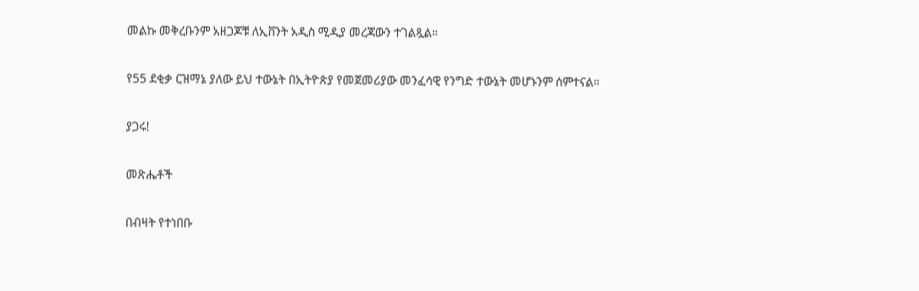መልኩ መቅረቡንም አዘጋጆቹ ለኢቨንት አዲስ ሚዲያ መረጃውን ተገልጿል።

የ55 ደቂቃ ርዝማኔ ያለው ይህ ተውኔት በኢትዮጵያ የመጀመሪያው መንፈሳዊ የንግድ ተውኔት መሆኑንም ሰምተናል።

ያጋሩ!

መጽሔቶች

በብዛት የተነበቡ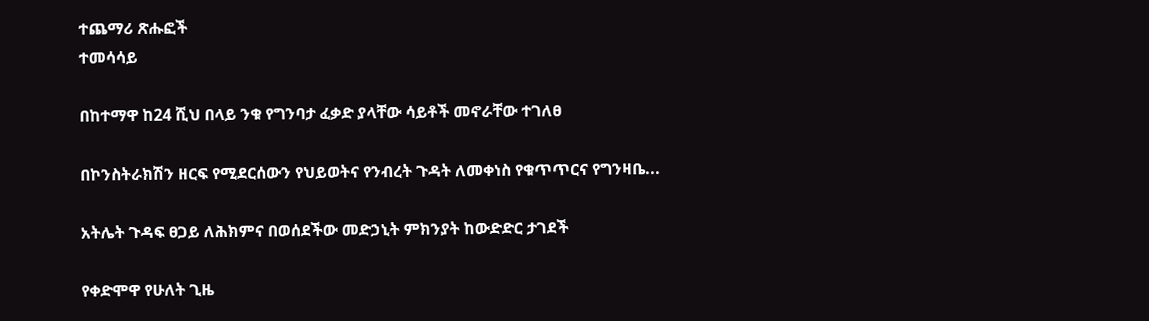ተጨማሪ ጽሑፎች
ተመሳሳይ

በከተማዋ ከ24 ሺህ በላይ ንቁ የግንባታ ፈቃድ ያላቸው ሳይቶች መኖራቸው ተገለፀ

በኮንስትራክሽን ዘርፍ የሚደርሰውን የህይወትና የንብረት ጉዳት ለመቀነስ የቁጥጥርና የግንዛቤ...

አትሌት ጉዳፍ ፀጋይ ለሕክምና በወሰደችው መድኃኒት ምክንያት ከውድድር ታገደች

የቀድሞዋ የሁለት ጊዜ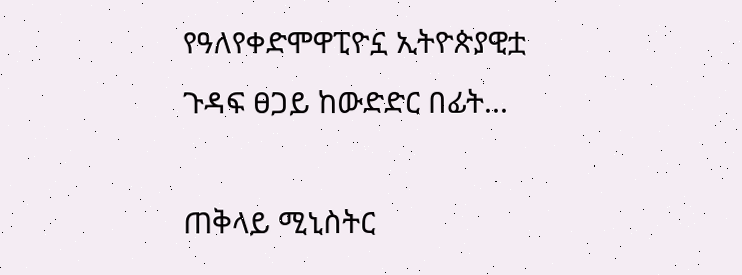የዓለየቀድሞዋፒዮኗ ኢትዮጵያዊቷ ጉዳፍ ፀጋይ ከውድድር በፊት...

ጠቅላይ ሚኒስትር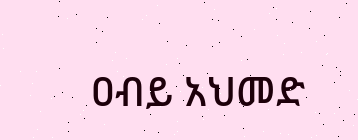ዐብይ አህመድ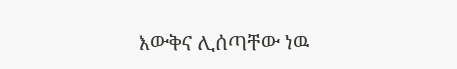እውቅና ሊሰጣቸው ነዉ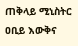ጠቅላይ ሚኒስትር ዐቢይ እውቅና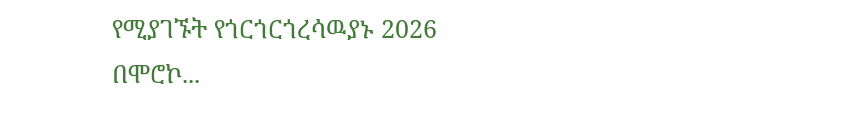የሚያገኙት የጎርጎርጎረሳዉያኑ 2026 በሞሮኮ...